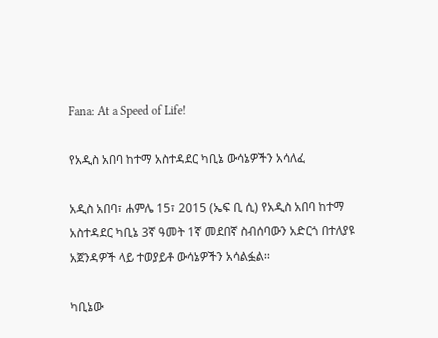Fana: At a Speed of Life!

የአዲስ አበባ ከተማ አስተዳደር ካቢኔ ውሳኔዎችን አሳለፈ

አዲስ አበባ፣ ሐምሌ 15፣ 2015 (ኤፍ ቢ ሲ) የአዲስ አበባ ከተማ አስተዳደር ካቢኔ 3ኛ ዓመት 1ኛ መደበኛ ስብሰባውን አድርጎ በተለያዩ አጀንዳዎች ላይ ተወያይቶ ውሳኔዎችን አሳልፏል፡፡

ካቢኔው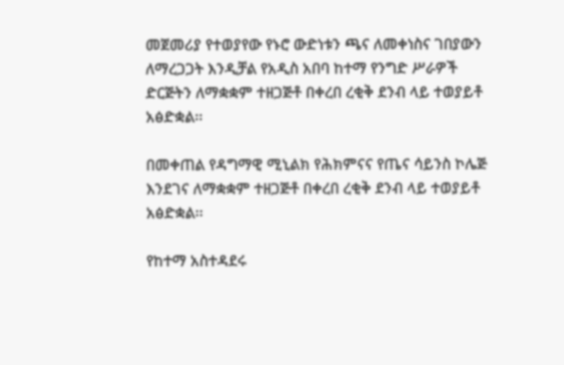መጀመሪያ የተወያየው የኑሮ ውድነቱን ጫና ለመቀነስና ገበያውን ለማረጋጋት እንዲቻል የአዲስ አበባ ከተማ የንግድ ሥራዎች ድርጅትን ለማቋቋም ተዘጋጅቶ በቀረበ ረቂቅ ደንብ ላይ ተወያይቶ አፅድቋል፡፡

በመቀጠል የዳግማዊ ሚኒልክ የሕክምናና የጤና ሳይንስ ኮሌጅ እንደገና ለማቋቋም ተዘጋጅቶ በቀረበ ረቂቅ ደንብ ላይ ተወያይቶ አፅድቋል፡፡

የከተማ አስተዳደሩ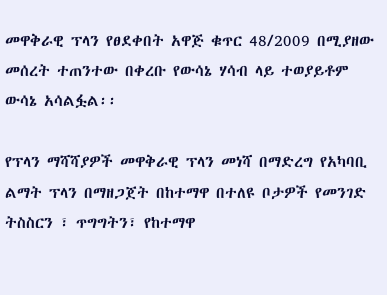መዋቅራዊ ፕላን የፀደቀበት አዋጅ ቁጥር 48/2009 በሚያዘው መሰረት ተጠንተው በቀረቡ የውሳኔ ሃሳብ ላይ ተወያይቶም ውሳኔ አሳልፏል፡፡

የፕላን ማሻሻያዎች መዋቅራዊ ፕላን መነሻ በማድረግ የአካባቢ ልማት ፕላን በማዘጋጀት በከተማዋ በተለዩ ቦታዎች የመንገድ ትስስርን ፣ ጥግግትን፣ የከተማዋ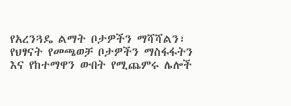የአረንጓዴ ልማት ቦታዎችን ማሻሻልን፣ የህፃናት የመጫወቻ ቦታዎችን ማስፋፋትን እና የከተማዋን ውበት የሚጨምሩ ሌሎች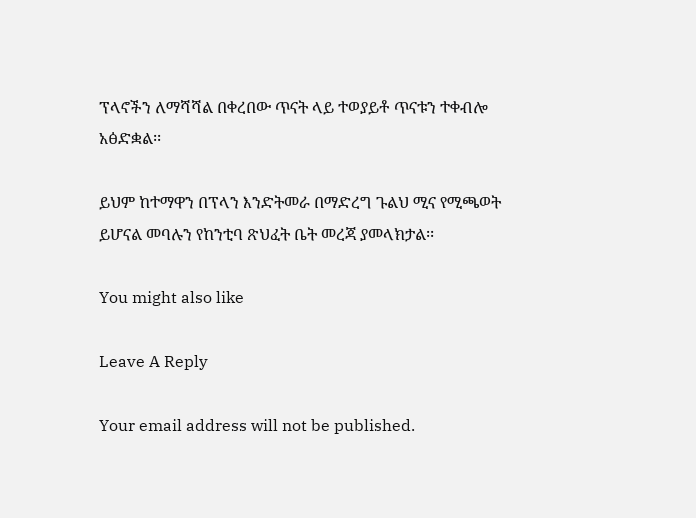ፕላኖችን ለማሻሻል በቀረበው ጥናት ላይ ተወያይቶ ጥናቱን ተቀብሎ አፅድቋል፡፡

ይህም ከተማዋን በፕላን እንድትመራ በማድረግ ጉልህ ሚና የሚጫወት ይሆናል መባሉን የከንቲባ ጽህፈት ቤት መረጃ ያመላክታል፡፡

You might also like

Leave A Reply

Your email address will not be published.